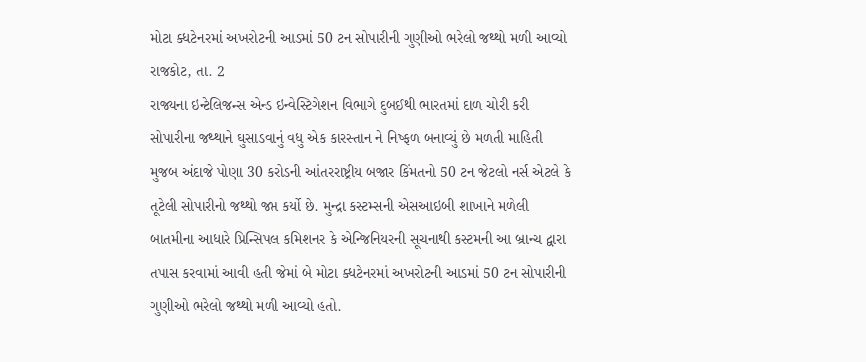મોટા ક્ધટેનરમાં અખરોટની આડમાં 50 ટન સોપારીની ગુણીઓ ભરેલો જથ્થો મળી આવ્યો
રાજકોટ, તા. 2
રાજ્યના ઇન્ટેલિજન્સ એન્ડ ઇન્વેસ્ટિગેશન વિભાગે દુબઈથી ભારતમાં દાળ ચોરી કરી સોપારીના જથ્થાને ઘુસાડવાનું વધુ એક કારસ્તાન ને નિષ્ફળ બનાવ્યું છે મળતી માહિતી મુજબ અંદાજે પોણા 30 કરોડની આંતરરાષ્ટ્રીય બજાર કિંમતનો 50 ટન જેટલો નર્સ એટલે કે તૂટેલી સોપારીનો જથ્થો જપ્ત કર્યો છે. મુન્દ્રા કસ્ટમ્સની એસઆઇબી શાખાને મળેલી બાતમીના આધારે પ્રિન્સિપલ કમિશનર કે એન્જિનિયરની સૂચનાથી કસ્ટમની આ બ્રાન્ચ દ્વારા તપાસ કરવામાં આવી હતી જેમાં બે મોટા ક્ધટેનરમાં અખરોટની આડમાં 50 ટન સોપારીની ગુણીઓ ભરેલો જથ્થો મળી આવ્યો હતો.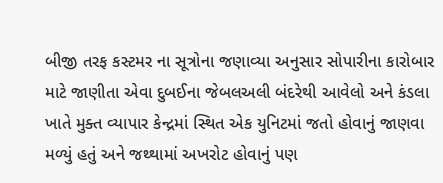બીજી તરફ કસ્ટમર ના સૂત્રોના જણાવ્યા અનુસાર સોપારીના કારોબાર માટે જાણીતા એવા દુબઈના જેબલઅલી બંદરેથી આવેલો અને કંડલા ખાતે મુક્ત વ્યાપાર કેન્દ્રમાં સ્થિત એક યુનિટમાં જતો હોવાનું જાણવા મળ્યું હતું અને જથ્થામાં અખરોટ હોવાનું પણ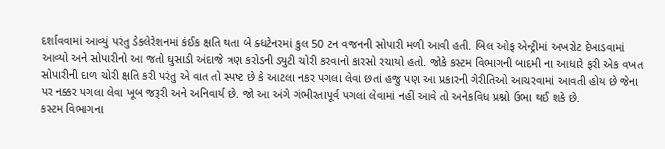દર્શાવવામાં આવ્યું પરંતુ ડેકલેરેશનમાં કંઈક ક્ષતિ થતા બે ક્ધટેનરમાં કુલ 50 ટન વજનની સોપારી મળી આવી હતી. બિલ ઓફ એન્ટ્રીમાં અખરોટ દેખાડવામાં આવ્યો અને સોપારીનો આ જતો ઘુસાડી અંદાજે ત્રણ કરોડની ડ્યુટી ચોરી કરવાનો કારસો રચાયો હતો. જોકે કસ્ટમ વિભાગની બાદમી ના આધારે ફરી એક વખત સોપારીની દાળ ચોરી ક્ષતિ કરી પરંતુ એ વાત તો સ્પષ્ટ છે કે આટલા નકર પગલા લેવા છતાં હજુ પણ આ પ્રકારની ગેરીતિઓ આચરવામાં આવતી હોય છે જેના પર નક્કર પગલા લેવા ખૂબ જરૂરી અને અનિવાર્ય છે. જો આ અંગે ગંભીરતાપૂર્વ પગલાં લેવામાં નહીં આવે તો અનેકવિધ પ્રશ્નો ઉભા થઈ શકે છે.
કસ્ટમ વિભાગના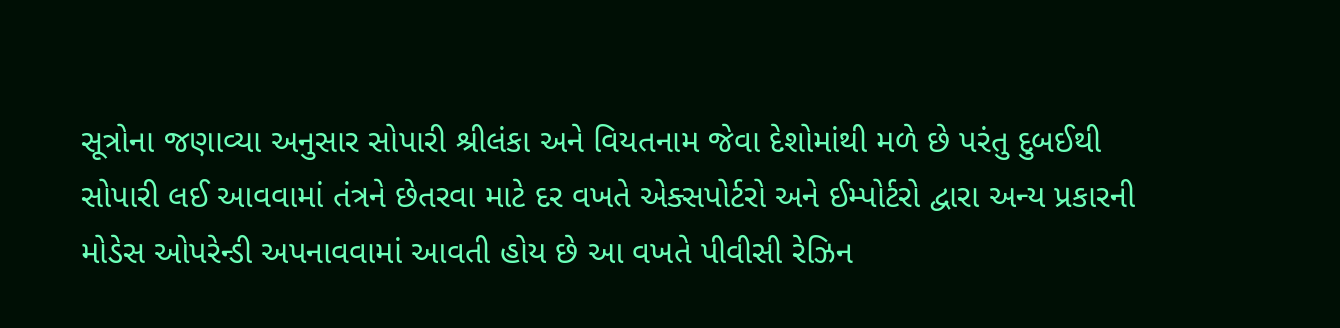સૂત્રોના જણાવ્યા અનુસાર સોપારી શ્રીલંકા અને વિયતનામ જેવા દેશોમાંથી મળે છે પરંતુ દુબઈથી સોપારી લઈ આવવામાં તંત્રને છેતરવા માટે દર વખતે એક્સપોર્ટરો અને ઈમ્પોર્ટરો દ્વારા અન્ય પ્રકારની મોડેસ ઓપરેન્ડી અપનાવવામાં આવતી હોય છે આ વખતે પીવીસી રેઝિન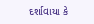દર્શાવાયા કે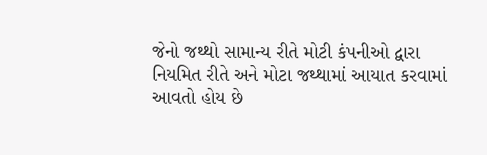જેનો જથ્થો સામાન્ય રીતે મોટી કંપનીઓ દ્વારા નિયમિત રીતે અને મોટા જથ્થામાં આયાત કરવામાં આવતો હોય છે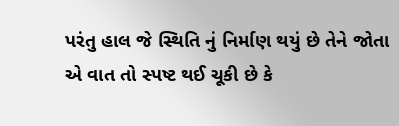પરંતુ હાલ જે સ્થિતિ નું નિર્માણ થયું છે તેને જોતા એ વાત તો સ્પષ્ટ થઈ ચૂકી છે કે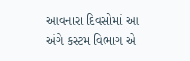આવનારા દિવસોમાં આ અંગે કસ્ટમ વિભાગ એ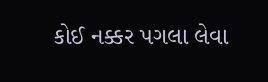કોઈ નક્કર પગલા લેવા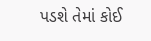પડશે તેમાં કોઈ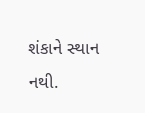શંકાને સ્થાન નથી.